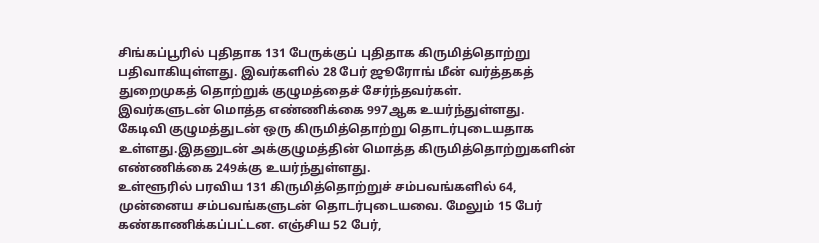சிங்கப்பூரில் புதிதாக 131 பேருக்குப் புதிதாக கிருமித்தொற்று பதிவாகியுள்ளது. இவர்களில் 28 பேர் ஜூரோங் மீன் வர்த்தகத் துறைமுகத் தொற்றுக் குழுமத்தைச் சேர்ந்தவர்கள்.
இவர்களுடன் மொத்த எண்ணிக்கை 997ஆக உயர்ந்துள்ளது.
கேடிவி குழுமத்துடன் ஒரு கிருமித்தொற்று தொடர்புடையதாக உள்ளது.இதனுடன் அக்குழுமத்தின் மொத்த கிருமித்தொற்றுகளின் எண்ணிக்கை 249க்கு உயர்ந்துள்ளது.
உள்ளூரில் பரவிய 131 கிருமித்தொற்றுச் சம்பவங்களில் 64, முன்னைய சம்பவங்களுடன் தொடர்புடையவை. மேலும் 15 பேர் கண்காணிக்கப்பட்டன. எஞ்சிய 52 பேர்,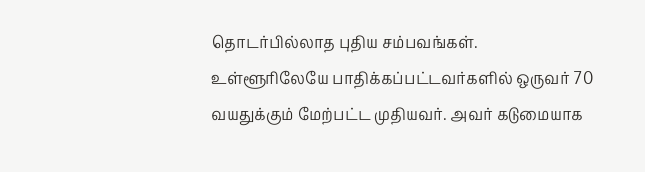தொடர்பில்லாத புதிய சம்பவங்கள்.
உள்ளூரிலேயே பாதிக்கப்பட்டவர்களில் ஒருவர் 70 வயதுக்கும் மேற்பட்ட முதியவர். அவர் கடுமையாக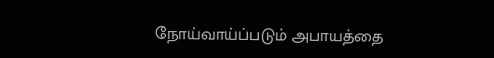நோய்வாய்ப்படும் அபாயத்தை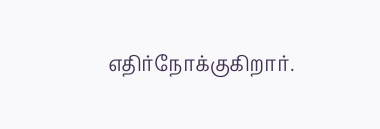எதிர்நோக்குகிறார்.